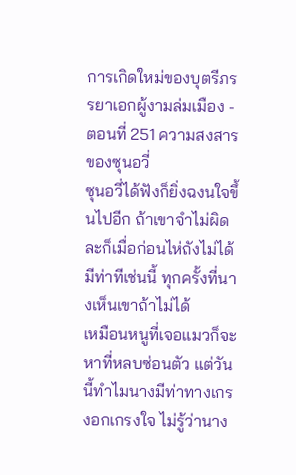การเกิดใหม่ของบุตรีภรรยาเอกผู้งามล่มเมือง - ตอนที่ 251 ความสงสารของซุนอวี่
ซุนอวี่ได้ฟังก็ยิ่งฉงนใจขึ้นไปอีก ถ้าเขาจำไม่ผิดละก็เมื่อก่อนไห่ถังไม่ได้มีท่าทีเช่นนี้ ทุกครั้งที่นางเห็นเขาถ้าไม่ได้
เหมือนหนูที่เจอแมวก็จะหาที่หลบซ่อนตัว แต่วันนี้ทำไมนางมีท่าทางเกรงอกเกรงใจ ไม่รู้ว่านาง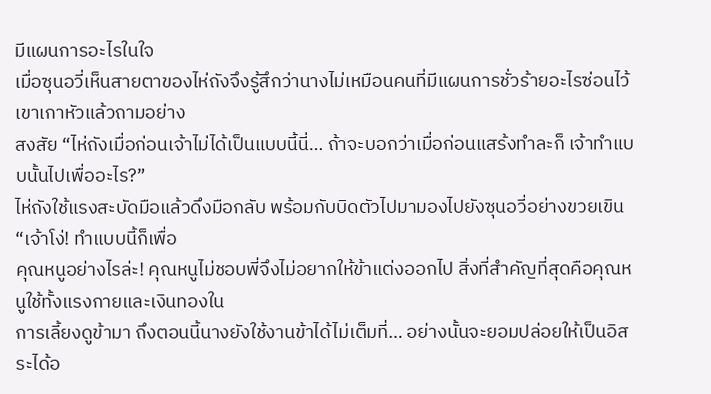มีแผนการอะไรในใจ
เมื่อซุนอวี่เห็นสายตาของไห่ถังจึงรู้สึกว่านางไม่เหมือนคนที่มีแผนการชั่วร้ายอะไรซ่อนไว้ เขาเกาหัวแล้วถามอย่าง
สงสัย “ไห่ถังเมื่อก่อนเจ้าไม่ได้เป็นแบบนี้นี่… ถ้าจะบอกว่าเมื่อก่อนแสร้งทำละก็ เจ้าทำแบบนั้นไปเพื่ออะไร?”
ไห่ถังใช้แรงสะบัดมือแล้วดึงมือกลับ พร้อมกับบิดตัวไปมามองไปยังซุนอวี่อย่างขวยเขิน “เจ้าโง่! ทำแบบนี้ก็เพื่อ
คุณหนูอย่างไรล่ะ! คุณหนูไม่ชอบพี่จึงไม่อยากให้ข้าแต่งออกไป สิ่งที่สำคัญที่สุดคือคุณหนูใช้ทั้งแรงกายและเงินทองใน
การเลี้ยงดูข้ามา ถึงตอนนี้นางยังใช้งานข้าได้ไม่เต็มที่… อย่างนั้นจะยอมปล่อยให้เป็นอิสระได้อ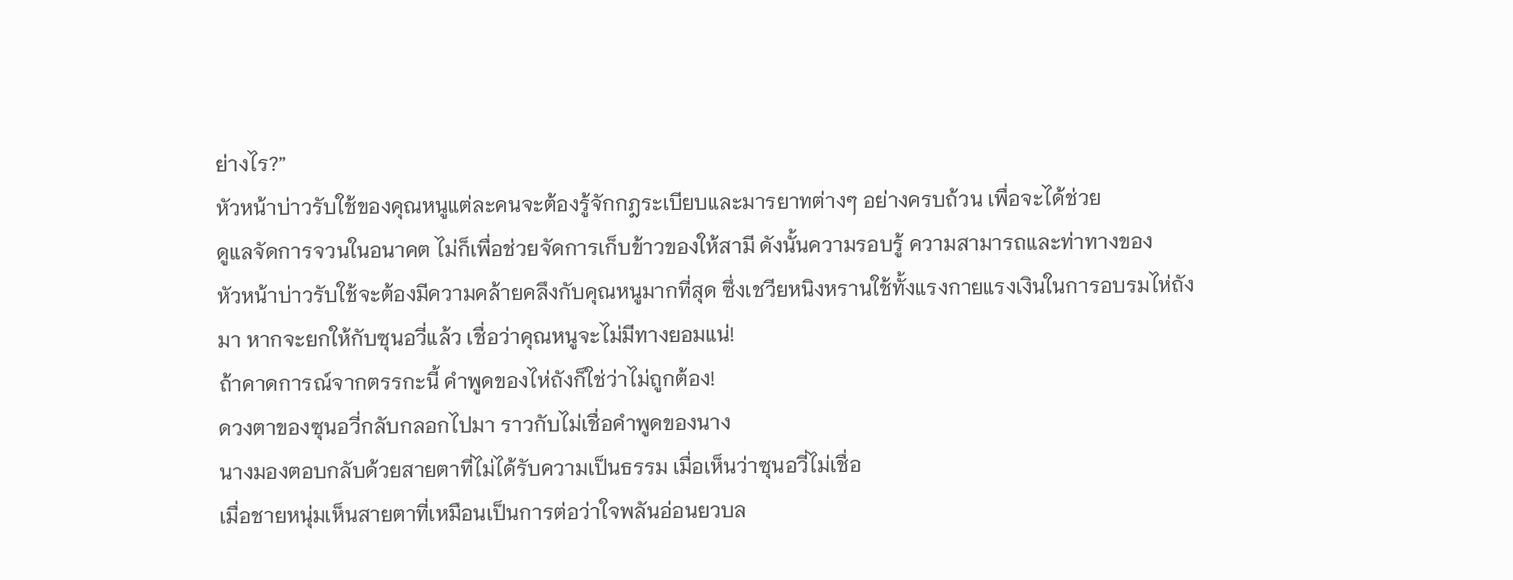ย่างไร?”
หัวหน้าบ่าวรับใช้ของคุณหนูแต่ละคนจะต้องรู้จักกฎระเบียบและมารยาทต่างๆ อย่างครบถ้วน เพื่อจะได้ช่วย
ดูแลจัดการจวนในอนาคต ไม่ก็เพื่อช่วยจัดการเก็บข้าวของให้สามี ดังนั้นความรอบรู้ ความสามารถและท่าทางของ
หัวหน้าบ่าวรับใช้จะต้องมีความคล้ายคลึงกับคุณหนูมากที่สุด ซึ่งเชวียหนิงหรานใช้ทั้งแรงกายแรงเงินในการอบรมไห่ถัง
มา หากจะยกให้กับซุนอวี่แล้ว เชื่อว่าคุณหนูจะไม่มีทางยอมแน่!
ถ้าคาดการณ์จากตรรกะนี้ คำพูดของไห่ถังก็ใช่ว่าไม่ถูกต้อง!
ดวงตาของซุนอวี่กลับกลอกไปมา ราวกับไม่เชื่อคำพูดของนาง
นางมองตอบกลับด้วยสายตาที่ไม่ได้รับความเป็นธรรม เมื่อเห็นว่าซุนอวี่ไม่เชื่อ
เมื่อชายหนุ่มเห็นสายตาที่เหมือนเป็นการต่อว่าใจพลันอ่อนยวบล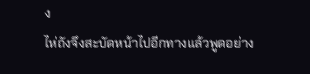ง
ไห่ถังจึงสะบัดหน้าไปอีกทางแล้วพูดอย่าง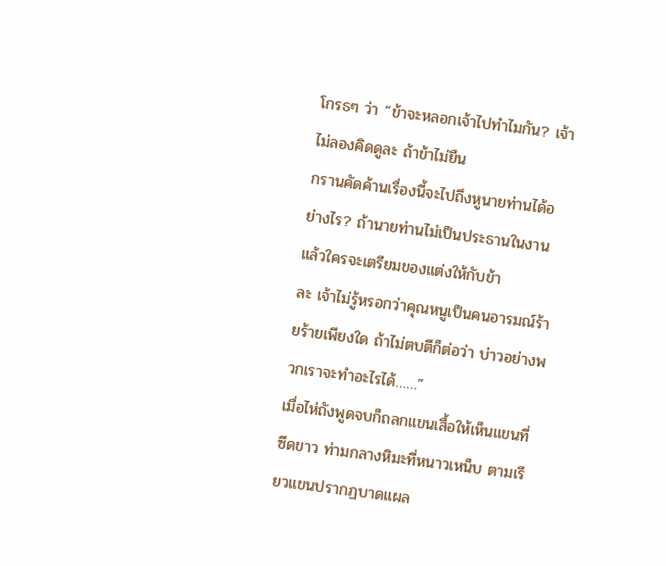โกรธๆ ว่า “ข้าจะหลอกเจ้าไปทำไมกัน? เจ้าไม่ลองคิดดูละ ถ้าข้าไม่ยืน
กรานคัดค้านเรื่องนี้จะไปถึงหูนายท่านได้อย่างไร? ถ้านายท่านไม่เป็นประธานในงานแล้วใครจะเตรียมของแต่งให้กับข้า
ละ เจ้าไม่รู้หรอกว่าคุณหนูเป็นคนอารมณ์ร้ายร้ายเพียงใด ถ้าไม่ตบตีก็ต่อว่า บ่าวอย่างพวกเราจะทำอะไรได้……”
เมื่อไห่ถังพูดจบก็ถลกแขนเสื้อให้เห็นแขนที่ซีดขาว ท่ามกลางหิมะที่หนาวเหน็บ ตามเรียวแขนปรากฏบาดแผล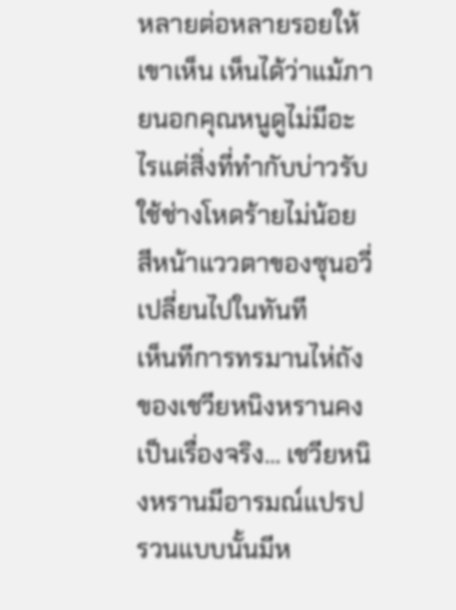หลายต่อหลายรอยให้เขาเห็น เห็นได้ว่าแม้ภายนอกคุณหนูดูไม่มีอะไรแต่สิ่งที่ทำกับบ่าวรับใช้ช่างโหดร้ายไม่น้อย
สีหน้าแววตาของซุนอวี่เปลี่ยนไปในทันที
เห็นทีการทรมานไห่ถังของเชวียหนิงหรานคงเป็นเรื่องจริง… เชวียหนิงหรานมีอารมณ์แปรปรวนแบบนั้นมีห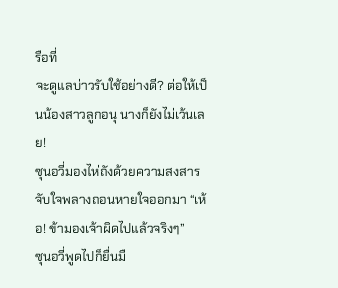รือที่
จะดูแลบ่าวรับใช้อย่างดี? ต่อให้เป็นน้องสาวลูกอนุ นางก็ยังไม่เว้นเลย!
ซุนอวี่มองไห่ถังด้วยความสงสารจับใจพลางถอนหายใจออกมา “เห้อ! ข้ามองเจ้าผิดไปแล้วจริงๆ”
ซุนอวี่พูดไปก็ยื่นมื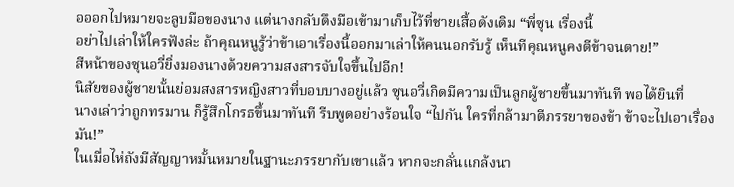อออกไปหมายจะลูบมือของนาง แต่นางกลับดึงมือเข้ามาเก็บไว้ที่ชายเสื้อดังเดิม “พี่ซุน เรื่องนี้
อย่าไปเล่าให้ใครฟังล่ะ ถ้าคุณหนูรู้ว่าข้าเอาเรื่องนี้ออกมาเล่าให้คนนอกรับรู้ เห็นทีคุณหนูคงตีข้าจนตาย!”
สีหน้าของซุนอวี่ยิ่งมองนางด้วยความสงสารจับใจขึ้นไปอีก!
นิสัยของผู้ชายนั้นย่อมสงสารหญิงสาวที่บอบบางอยู่แล้ว ซุนอวี่เกิดมีความเป็นลูกผู้ชายขึ้นมาทันที พอได้ยินที่
นางเล่าว่าถูกทรมาน ก็รู้สึกโกรธขึ้นมาทันที รีบพูดอย่างร้อนใจ “ไปกัน ใครที่กล้ามาตีภรรยาของข้า ข้าจะไปเอาเรื่อง
มัน!”
ในเมื่อไห่ถังมีสัญญาหมั้นหมายในฐานะภรรยากับเขาแล้ว หากจะกลั่นแกล้งนา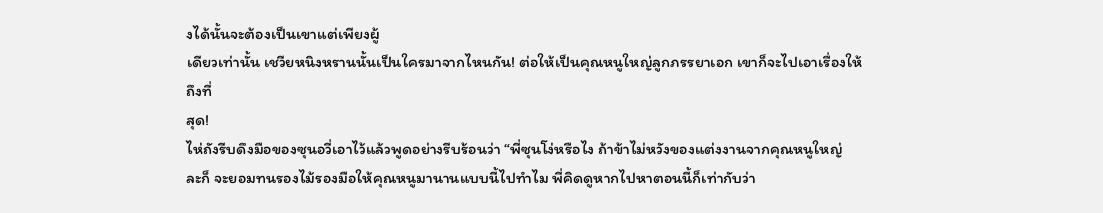งได้นั้นจะต้องเป็นเขาแต่เพียงผู้
เดียวเท่านั้น เชวียหนิงหรานนั้นเป็นใครมาจากไหนกัน! ต่อให้เป็นคุณหนูใหญ่ลูกภรรยาเอก เขาก็จะไปเอาเรื่องให้ถึงที่
สุด!
ไห่ถังรีบดึงมือของซุนอวี่เอาไว้แล้วพูดอย่างรีบร้อนว่า “พี่ซุนโง่หรือไง ถ้าข้าไม่หวังของแต่งงานจากคุณหนูใหญ่
ละก็ จะยอมทนรองไม้รองมือให้คุณหนูมานานแบบนี้ไปทำไม พี่คิดดูหากไปหาตอนนี้ก็เท่ากับว่า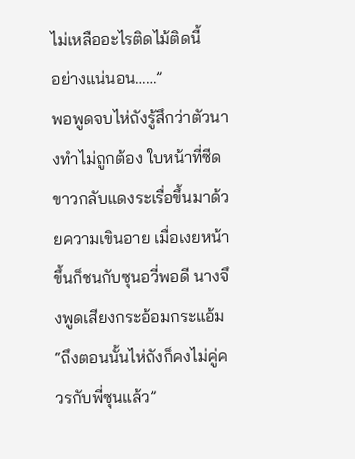ไม่เหลืออะไรติดไม้ติดนี้
อย่างแน่นอน……”
พอพูดจบไห่ถังรู้สึกว่าตัวนางทำไม่ถูกต้อง ใบหน้าที่ซีดขาวกลับแดงระเรื่อขึ้นมาด้วยความเขินอาย เมื่อเงยหน้า
ขึ้นก็ชนกับซุนอวี่พอดี นางจึงพูดเสียงกระอ้อมกระแอ้ม “ถึงตอนนั้นไห่ถังก็คงไม่คู่ควรกับพี่ซุนแล้ว”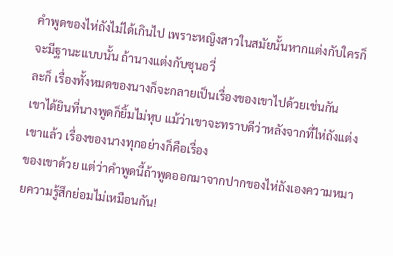คำพูดของไห่ถังไม่ได้เกินไป เพราะหญิงสาวในสมัยนั้นหากแต่งกับใครก็จะมีฐานะแบบนั้น ถ้านางแต่งกับซุนอวี่
ละก็ เรื่องทั้งหมดของนางก็จะกลายเป็นเรื่องของเขาไปด้วยเช่นกัน
เขาได้ยินที่นางพูดก็ยิ้มไม่หุบ แม้ว่าเขาจะทราบดีว่าหลังจากที่ไห่ถังแต่งเขาเเล้ว เรื่องของนางทุกอย่างก็คือเรื่อง
ของเขาด้วย แต่ว่าคำพูดนี้ถ้าพูดออกมาจากปากของไห่ถังเองความหมายความรู้สึกย่อมไม่เหมือนกัน!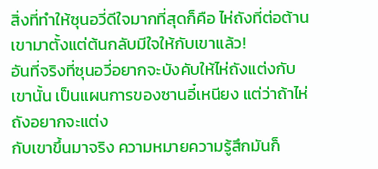สิ่งที่ทำให้ซุนอวี่ดีใจมากที่สุดก็คือ ไห่ถังที่ต่อต้านเขามาตั้งแต่ต้นกลับมีใจให้กับเขาแล้ว!
อันที่จริงที่ซุนอวี่อยากจะบังคับให้ไห่ถังแต่งกับเขานั้น เป็นแผนการของซานอี๋เหนียง แต่ว่าถ้าไห่ถังอยากจะแต่ง
กับเขาขึ้นมาจริง ความหมายความรู้สึกมันก็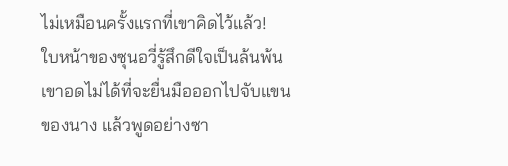ไม่เหมือนครั้งแรกที่เขาคิดไว้แล้ว!
ใบหน้าของซุนอวี่รู้สึกดีใจเป็นล้นพ้น เขาอดไม่ได้ที่จะยื่นมือออกไปจับแขนของนาง แล้วพูดอย่างซา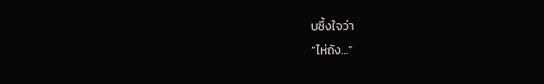บซึ้งใจว่า
“ไห่ถัง…”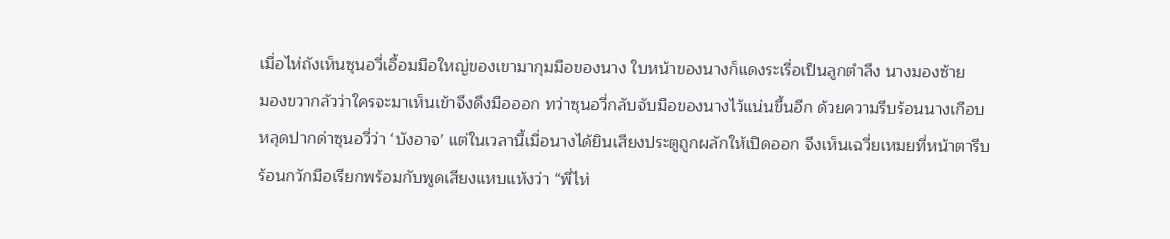เมื่อไห่ถังเห็นซุนอวี่เอื้อมมือใหญ่ของเขามากุมมือของนาง ใบหน้าของนางก็แดงระเรื่อเป็นลูกตำลึง นางมองซ้าย
มองขวากลัวว่าใครจะมาเห็นเข้าจึงดึงมือออก ทว่าซุนอวี่กลับจับมือของนางไว้แน่นขึ้นอีก ด้วยความรีบร้อนนางเกือบ
หลุดปากด่าซุนอวี่ว่า ‘บังอาจ’ แต่ในเวลานี้เมื่อนางได้ยินเสียงประตูถูกผลักให้เปิดออก จึงเห็นเฉวี่ยเหมยที่หน้าตารีบ
ร้อนกวักมือเรียกพร้อมกับพูดเสียงแหบแห้งว่า “พี่ไห่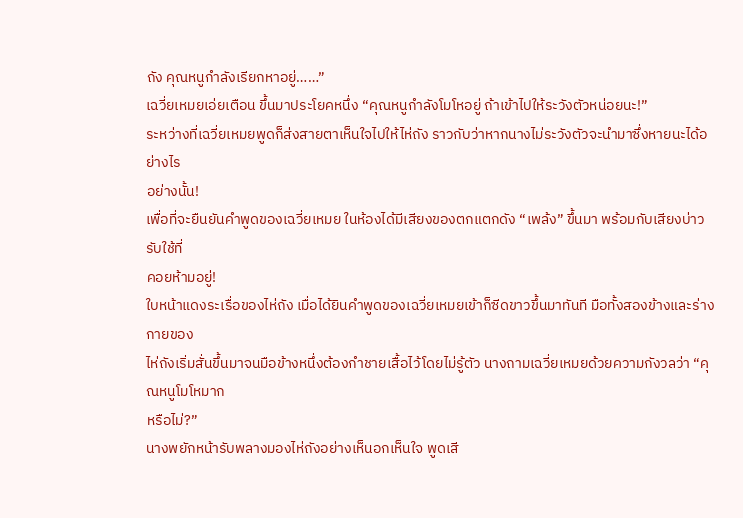ถัง คุณหนูกำลังเรียกหาอยู่……”
เฉวี่ยเหมยเอ่ยเตือน ขึ้นมาประโยคหนึ่ง “คุณหนูกำลังโมโหอยู่ ถ้าเข้าไปให้ระวังตัวหน่อยนะ!”
ระหว่างที่เฉวี่ยเหมยพูดก็ส่งสายตาเห็นใจไปให้ไห่ถัง ราวกับว่าหากนางไม่ระวังตัวจะนำมาซึ่งหายนะได้อย่างไร
อย่างนั้น!
เพื่อที่จะยืนยันคำพูดของเฉวี่ยเหมย ในห้องได้มีเสียงของตกแตกดัง “เพล้ง” ขึ้นมา พร้อมกับเสียงบ่าวรับใช้ที่
คอยห้ามอยู่!
ใบหน้าแดงระเรื่อของไห่ถัง เมื่อได้ยินคำพูดของเฉวี่ยเหมยเข้าก็ซีดขาวขึ้นมาทันที มือทั้งสองข้างและร่างกายของ
ไห่ถังเริ่มสั่นขึ้นมาจนมือข้างหนึ่งต้องกำชายเสื้อไว้โดยไม่รู้ตัว นางถามเฉวี่ยเหมยด้วยความกังวลว่า “คุณหนูโมโหมาก
หรือไม่?”
นางพยักหน้ารับพลางมองไห่ถังอย่างเห็นอกเห็นใจ พูดเสี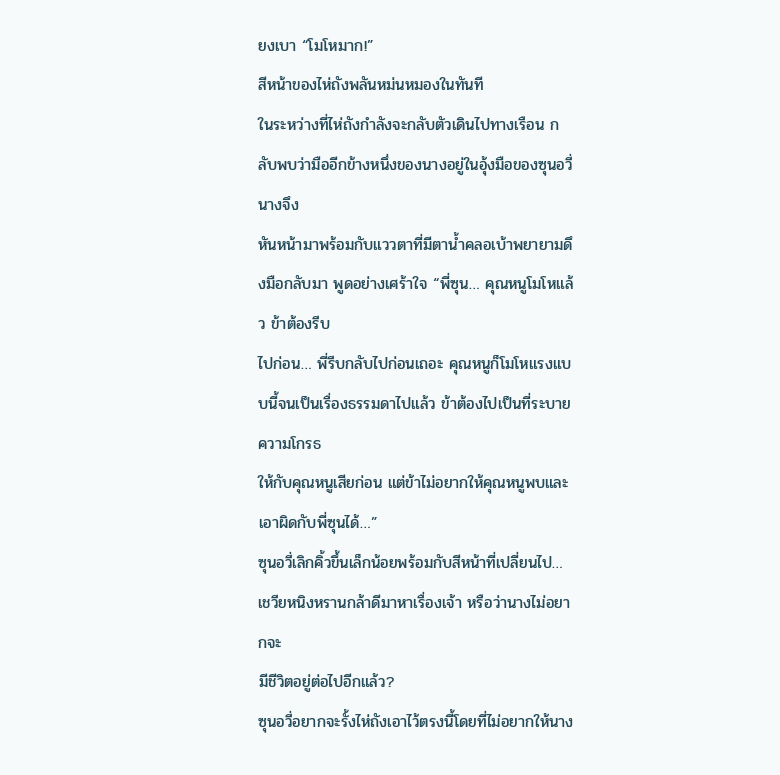ยงเบา “โมโหมาก!”
สีหน้าของไห่ถังพลันหม่นหมองในทันที
ในระหว่างที่ไห่ถังกำลังจะกลับตัวเดินไปทางเรือน กลับพบว่ามืออีกข้างหนึ่งของนางอยู่ในอุ้งมือของซุนอวี่ นางจึง
หันหน้ามาพร้อมกับแววตาที่มีตานํ้าคลอเบ้าพยายามดึงมือกลับมา พูดอย่างเศร้าใจ “พี่ซุน… คุณหนูโมโหแล้ว ข้าต้องรีบ
ไปก่อน… พี่รีบกลับไปก่อนเถอะ คุณหนูก็โมโหแรงแบบนี้จนเป็นเรื่องธรรมดาไปแล้ว ข้าต้องไปเป็นที่ระบายความโกรธ
ให้กับคุณหนูเสียก่อน แต่ข้าไม่อยากให้คุณหนูพบและเอาผิดกับพี่ซุนได้…”
ซุนอวี่เลิกคิ้วขึ้นเล็กน้อยพร้อมกับสีหน้าที่เปลี่ยนไป… เชวียหนิงหรานกล้าดีมาหาเรื่องเจ้า หรือว่านางไม่อยากจะ
มีชีวิตอยู่ต่อไปอีกแล้ว?
ซุนอวี่อยากจะรั้งไห่ถังเอาไว้ตรงนี้โดยที่ไม่อยากให้นาง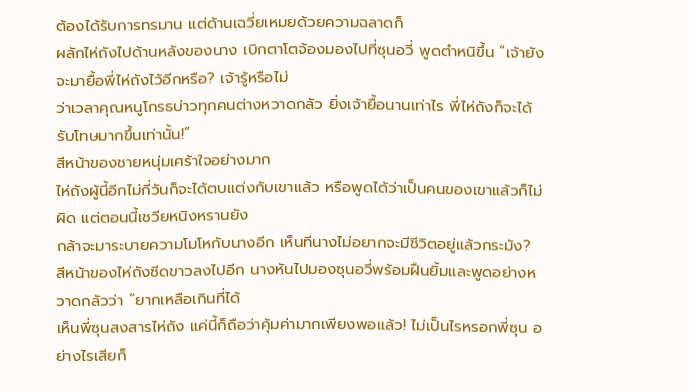ต้องได้รับการทรมาน แต่ด้านเฉวี่ยเหมยด้วยความฉลาดก็
ผลักไห่ถังไปด้านหลังของนาง เบิกตาโตจ้องมองไปที่ซุนอวี่ พูดตำหนิขึ้น “เจ้ายังจะมายื้อพี่ไห่ถังไว้อีกหรือ? เจ้ารู้หรือไม่
ว่าเวลาคุณหนูโกรธบ่าวทุกคนต่างหวาดกลัว ยิ่งเจ้ายื้อนานเท่าไร พี่ไห่ถังก็จะได้รับโทษมากขึ้นเท่านั้น!”
สีหน้าของชายหนุ่มเศร้าใจอย่างมาก
ไห่ถังผู้นี้อีกไม่กี่วันก็จะได้ตบแต่งกับเขาแล้ว หรือพูดได้ว่าเป็นคนของเขาแล้วก็ไม่ผิด แต่ตอนนี้เชวียหนิงหรานยัง
กล้าจะมาระบายความโมโหกับนางอีก เห็นทีนางไม่อยากจะมีชีวิตอยู่แล้วกระมัง?
สีหน้าของไห่ถังซีดขาวลงไปอีก นางหันไปมองซุนอวี่พร้อมฝืนยิ้มและพูดอย่างหวาดกลัวว่า “ยากเหลือเกินที่ได้
เห็นพี่ซุนสงสารไห่ถัง แค่นี้ก็ถือว่าคุ้มค่ามากเพียงพอแล้ว! ไม่เป็นไรหรอกพี่ซุน อย่างไรเสียก็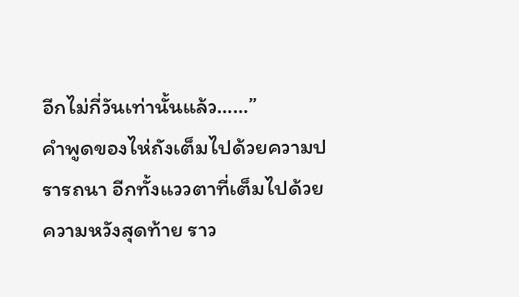อีกไม่กี่วันเท่านั้นแล้ว……”
คำพูดของไห่ถังเต็มไปด้วยความปรารถนา อีกทั้งแววตาที่เต็มไปด้วยความหวังสุดท้าย ราว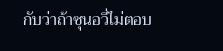กับว่าถ้าซุนอวี่ไม่ตอบ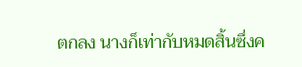ตกลง นางก็เท่ากับหมดสิ้นซึ่งค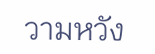วามหวัง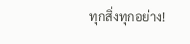ทุกสิ่งทุกอย่าง!